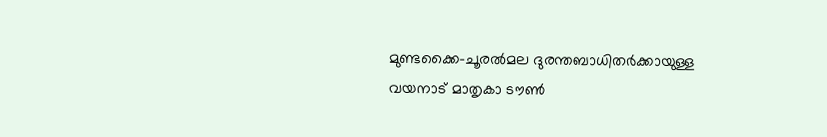മുണ്ടക്കൈ-ചൂരൽമല ദുരന്തബാധിതർക്കായുള്ള വയനാട് മാതൃകാ ടൗൺ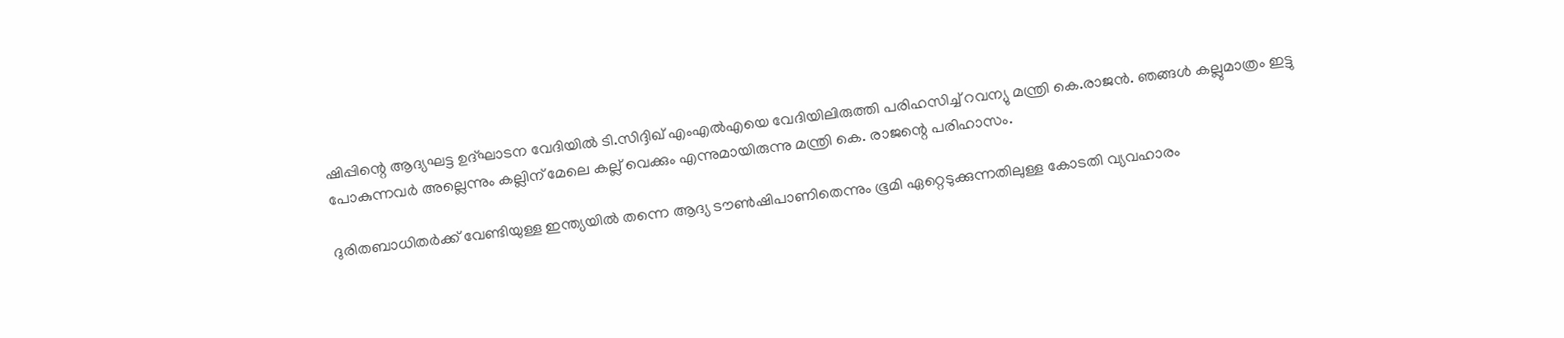ഷിപ്പിന്റെ ആദ്യഘട്ട ഉദ്ഘാടന വേദിയിൽ ടി.സിദ്ദിഖ് എംഎല്‍എയെ വേദിയിലിരുത്തി പരിഹസിച്ച് റവന്യു മന്ത്രി കെ.രാജന്‍. ഞങ്ങൾ കല്ലുമാത്രം ഇട്ടു പോകുന്നവർ അല്ലെന്നും കല്ലിന് മേലെ കല്ല് വെക്കും എന്നുമായിരുന്നു മന്ത്രി കെ. രാജന്റെ പരിഹാസം.

ദുരിതബാധിതർക്ക് വേണ്ടിയുള്ള ഇന്ത്യയിൽ തന്നെ ആദ്യ ടൗൺഷിപാണിതെന്നും ഭൂമി ഏറ്റെടുക്കുന്നതിലുള്ള കോടതി വ്യവഹാരം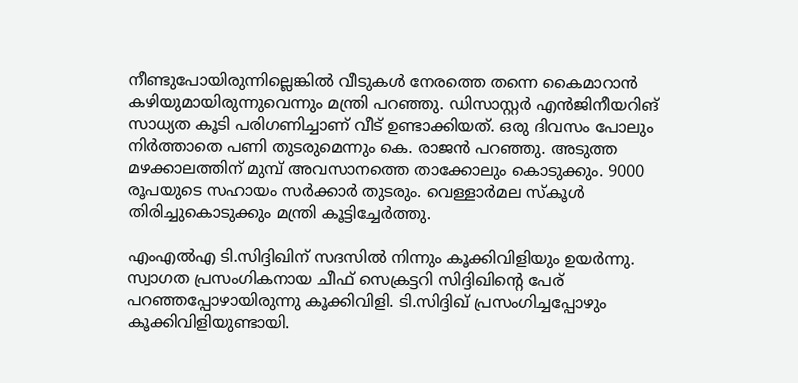നീണ്ടുപോയിരുന്നില്ലെങ്കിൽ വീടുകൾ നേരത്തെ തന്നെ കൈമാറാൻ കഴിയുമായിരുന്നുവെന്നും മന്ത്രി പറഞ്ഞു. ഡിസാസ്റ്റർ എൻജിനീയറിങ് സാധ്യത കൂടി പരിഗണിച്ചാണ് വീട് ഉണ്ടാക്കിയത്. ഒരു ദിവസം പോലും നിർത്താതെ പണി തുടരുമെന്നും കെ. രാജൻ പറഞ്ഞു. അടുത്ത മഴക്കാലത്തിന് മുമ്പ് അവസാനത്തെ താക്കോലും കൊടുക്കും. 9000 രൂപയുടെ സഹായം സർക്കാർ തുടരും. വെള്ളാർമല സ്കൂൾ തിരിച്ചുകൊടുക്കും മന്ത്രി കൂട്ടിച്ചേര്‍ത്തു.

എംഎല്‍എ ടി.സിദ്ദിഖിന് സദസില്‍ നിന്നും കൂക്കിവിളിയും ഉയര്‍ന്നു. സ്വാഗത പ്രസംഗികനായ ചീഫ് സെക്രട്ടറി സിദ്ദിഖിന്‍റെ പേര് പറഞ്ഞപ്പോഴായിരുന്നു കൂക്കിവിളി. ടി.സിദ്ദിഖ് പ്രസംഗിച്ചപ്പോഴും കൂക്കിവിളിയുണ്ടായി.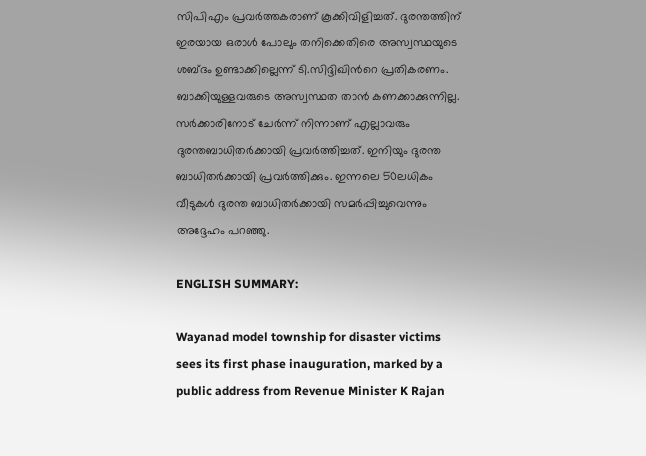സിപിഎം പ്രവർത്തകരാണ് കൂക്കിവിളിച്ചത്. ദുരന്തത്തിന് ഇരയായ ഒരാൾ പോലും തനിക്കെതിരെ അസ്വസ്ഥയുടെ ശബ്‍ദം ഉണ്ടാക്കില്ലെന്ന് ടി.സിദ്ദിഖിന്‍റെ പ്രതികരണം. ബാക്കിയുള്ളവരുടെ അസ്വസ്ഥത താൻ കണക്കാക്കുന്നില്ല. സർക്കാരിനോട് ചേർന്ന് നിന്നാണ് എല്ലാവരും ദുരന്തബാധിതർക്കായി പ്രവർത്തിച്ചത്. ഇനിയും ദുരന്ത ബാധിതർക്കായി പ്രവർത്തിക്കും. ഇന്നലെ 50ലധികം വീടുകൾ ദുരന്ത ബാധിതർക്കായി സമർപ്പിച്ചുവെന്നും അദ്ദേഹം പറഞ്ഞു.

ENGLISH SUMMARY:

Wayanad model township for disaster victims sees its first phase inauguration, marked by a public address from Revenue Minister K Rajan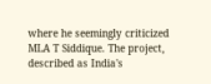where he seemingly criticized MLA T Siddique. The project, described as India's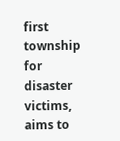first township for disaster victims, aims to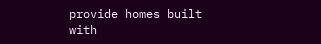provide homes built with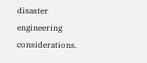disaster engineering considerations.